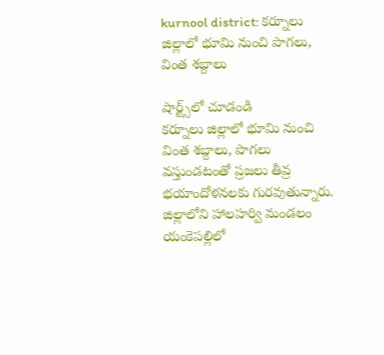kurnool district: కర్నూలు జిల్లాలో భూమి నుంచి పొగలు, వింత శబ్దాలు

షార్ట్స్‌లో చూడండి
కర్నూలు జిల్లాలో భూమి నుంచి వింత శబ్దాలు, పొగలు వస్తుండటంతో ప్రజలు తీవ్ర భయాందోళనలకు గురవుతున్నారు. జిల్లాలోని హాలహర్వి మండలం యంకెపల్లిలో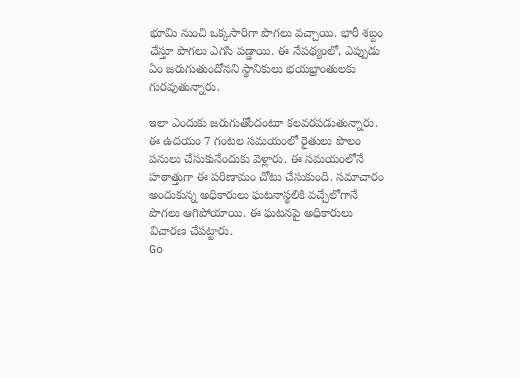భూమి నుంచి ఒక్కసారిగా పొగలు వచ్చాయి. భారీ శబ్దం చేస్తూ పొగలు ఎగసి పడ్డాయి. ఈ నేపథ్యంలో, ఎప్పుడు ఏం జరుగుతుందోనని స్థానికులు భయభ్రాంతులకు గురవుతున్నారు.

ఇలా ఎందుకు జరుగుతోందంటూ కలవరపడుతున్నారు. ఈ ఉదయం 7 గంటల సమయంలో రైతులు పొలం పనులు చేసుకునేందుకు వెళ్లారు. ఈ సమయంలోనే హఠాత్తుగా ఈ పరిణామం చోటు చేసుకుంది. సమాచారం అందుకున్న అధికారులు ఘటనాస్థలికి వచ్చేలోగానే పొగలు ఆగిపోయాయి. ఈ ఘటనపై అధికారులు విచారణ చేపట్టారు.
Go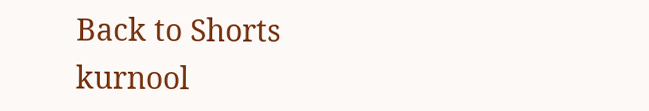Back to Shorts
kurnool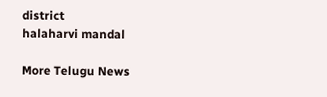district
halaharvi mandal

More Telugu News